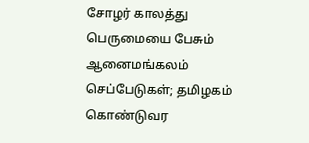சோழர் காலத்து பெருமையை பேசும் ஆனைமங்கலம் செப்பேடுகள்; தமிழகம் கொண்டுவர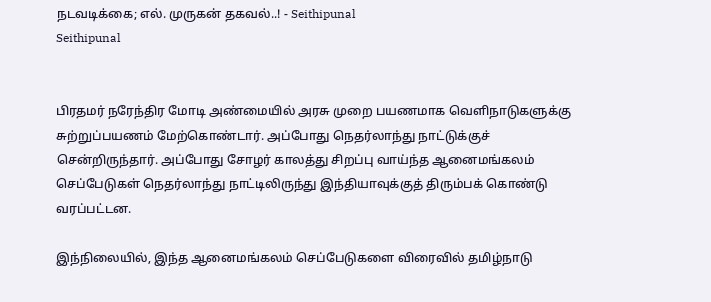நடவடிக்கை; எல். முருகன் தகவல்..! - Seithipunal
Seithipunal


பிரதமர் நரேந்திர மோடி அண்மையில் அரசு முறை பயணமாக வெளிநாடுகளுக்கு சுற்றுப்பயணம் மேற்கொண்டார். அப்போது நெதர்லாந்து நாட்டுக்குச் சென்றிருந்தார். அப்போது சோழர் காலத்து சிறப்பு வாய்ந்த ஆனைமங்கலம் செப்பேடுகள் நெதர்லாந்து நாட்டிலிருந்து இந்தியாவுக்குத் திரும்பக் கொண்டு வரப்பட்டன.

இந்நிலையில், இந்த ஆனைமங்கலம் செப்பேடுகளை விரைவில் தமிழ்நாடு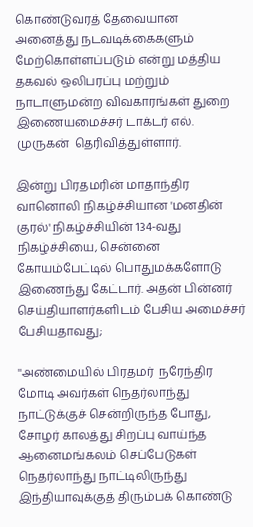கொண்டுவரத் தேவையான அனைத்து நடவடிக்கைகளும் மேற்கொள்ளப்படும் என்று மத்திய தகவல் ஒலிபரப்பு மற்றும் நாடாளுமன்ற விவகாரங்கள் துறை இணையமைச்சர் டாக்டர் எல். முருகன்  தெரிவித்துள்ளார்.

இன்று பிரதமரின் மாதாந்திர வானொலி நிகழ்ச்சியான 'மனதின் குரல்' நிகழ்ச்சியின் 134-வது நிகழ்ச்சியை, சென்னை கோயம்பேட்டில் பொதுமக்களோடு இணைந்து கேட்டார். அதன் பின்னர் செய்தியாளர்களிடம் பேசிய அமைச்சர் பேசியதாவது;

''அண்மையில் பிரதமர்  நரேந்திர மோடி அவர்கள் நெதர்லாந்து நாட்டுக்குச் சென்றிருந்த போது, சோழர் காலத்து சிறப்பு வாய்ந்த ஆனைமங்கலம் செப்பேடுகள் நெதர்லாந்து நாட்டிலிருந்து இந்தியாவுக்குத் திரும்பக் கொண்டு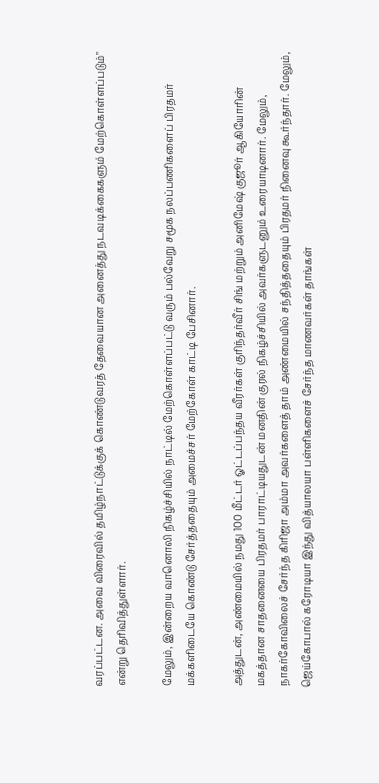வரப்பட்டன. அவை விரைவில் தமிழ்நாட்டுக்குக் கொண்டுவரத் தேவையான அனைத்து நடவடிக்கைகளும் மேற்கொள்ளப்படும்" என்று தெரிவித்துள்ளார்.

மேலும், இன்றைய வானொலி நிகழ்ச்சியில் நாட்டில் மேற்கொள்ளப்பட்டு வரும் பல்வேறு சமூக நலப்பணிகளைப் பிரதமர் மக்களிடையே கொண்டு சேர்த்ததையும் அமைச்சர் மேற்கோள் காட்டி பேசினார்.

அத்துடன், அண்மையில் நமது 100 மீட்டர் ஓட்டப்பந்தய வீரர்கள் குரிந்தர்வீர் சிங் மற்றும் அனிமேஷ் குஜூர் ஆகியோரின் மகத்தான சாதனையை பிரதமர் பாராட்டியதுடன் மனதின் குரல் நிகழ்ச்சியில் அவர்களுடனும் உரையாடினார். மேலும், நாகர்கோவிலைச் சேர்ந்த கிரிஜா அம்மா அவர்களைத் தாம் அண்மையில் சந்தித்ததையும் பிரதமர் நினைவு கூர்ந்தார். மேலும், ஜெய்கோபால் கரோடியா இந்து வித்யாலயா பள்ளிகளைச் சேர்ந்த மாணவர்கள் தாங்கள்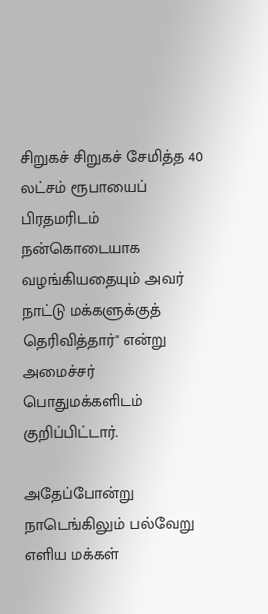சிறுகச் சிறுகச் சேமித்த 40 லட்சம் ரூபாயைப் பிரதமரிடம் நன்கொடையாக வழங்கியதையும் அவர் நாட்டு மக்களுக்குத் தெரிவித்தார்" என்று அமைச்சர் பொதுமக்களிடம் குறிப்பிட்டார்.

அதேப்போன்று நாடெங்கிலும் பல்வேறு எளிய மக்கள்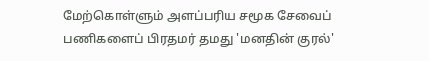மேற்கொள்ளும் அளப்பரிய சமூக சேவைப் பணிகளைப் பிரதமர் தமது 'மனதின் குரல்'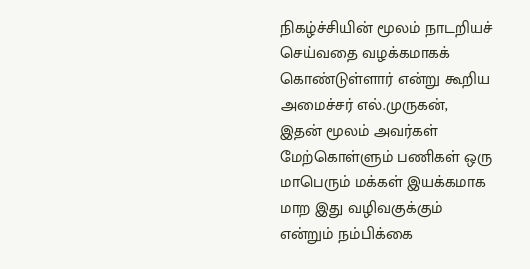நிகழ்ச்சியின் மூலம் நாடறியச் செய்வதை வழக்கமாகக் கொண்டுள்ளார் என்று கூறிய அமைச்சர் எல்.முருகன்,  இதன் மூலம் அவர்கள் மேற்கொள்ளும் பணிகள் ஒரு மாபெரும் மக்கள் இயக்கமாக மாற இது வழிவகுக்கும் என்றும் நம்பிக்கை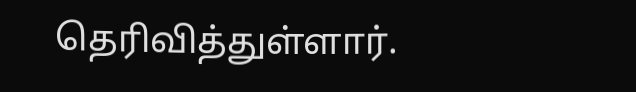தெரிவித்துள்ளார்.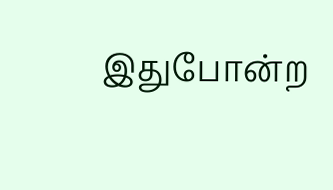இதுபோன்ற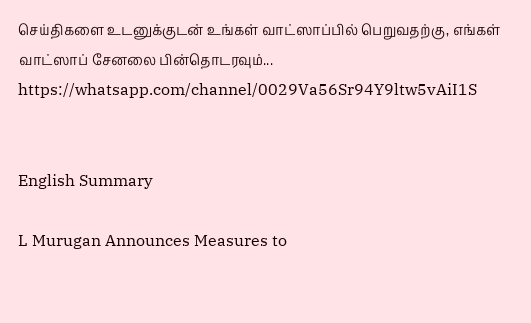செய்திகளை உடனுக்குடன் உங்கள் வாட்ஸாப்பில் பெறுவதற்கு, எங்கள் வாட்ஸாப் சேனலை பின்தொடரவும்... https://whatsapp.com/channel/0029Va56Sr94Y9ltw5vAiI1S


English Summary

L Murugan Announces Measures to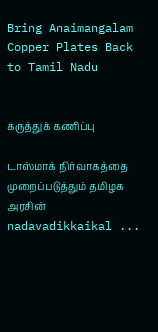Bring Anaimangalam Copper Plates Back to Tamil Nadu


கருத்துக் கணிப்பு

டாஸ்மாக் நிர்வாகத்தை முறைப்படுத்தும் தமிழக அரசின் nadavadikkaikal ...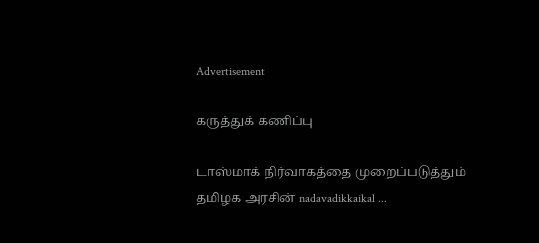Advertisement

கருத்துக் கணிப்பு

டாஸ்மாக் நிர்வாகத்தை முறைப்படுத்தும் தமிழக அரசின் nadavadikkaikal ...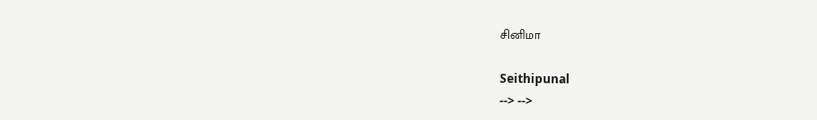சினிமா

Seithipunal
--> -->